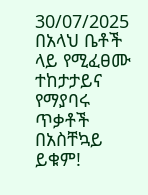30/07/2025
በአላህ ቤቶች ላይ የሚፈፀሙ ተከታታይና የማያባሩ ጥቃቶች በአስቸኳይ ይቁም!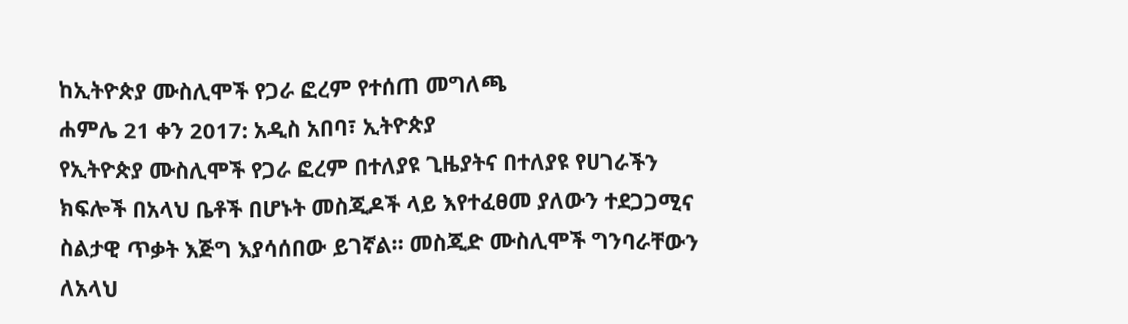ከኢትዮጵያ ሙስሊሞች የጋራ ፎረም የተሰጠ መግለጫ
ሐምሌ 21 ቀን 2017: አዲስ አበባ፣ ኢትዮጵያ
የኢትዮጵያ ሙስሊሞች የጋራ ፎረም በተለያዩ ጊዜያትና በተለያዩ የሀገራችን ክፍሎች በአላህ ቤቶች በሆኑት መስጂዶች ላይ እየተፈፀመ ያለውን ተደጋጋሚና ስልታዊ ጥቃት እጅግ እያሳሰበው ይገኛል። መስጂድ ሙስሊሞች ግንባራቸውን ለአላህ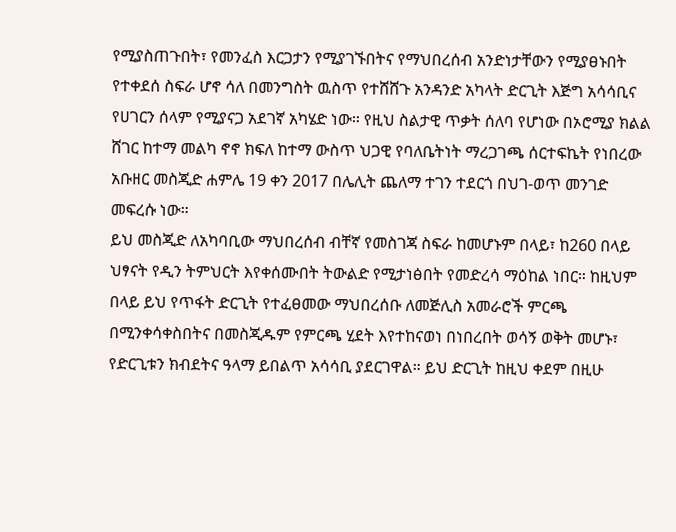የሚያስጠጉበት፣ የመንፈስ እርጋታን የሚያገኙበትና የማህበረሰብ አንድነታቸውን የሚያፀኑበት የተቀደሰ ስፍራ ሆኖ ሳለ በመንግስት ዉስጥ የተሸሸጉ አንዳንድ አካላት ድርጊት እጅግ አሳሳቢና የሀገርን ሰላም የሚያናጋ አደገኛ አካሄድ ነው። የዚህ ስልታዊ ጥቃት ሰለባ የሆነው በኦሮሚያ ክልል ሸገር ከተማ መልካ ኖኖ ክፍለ ከተማ ውስጥ ህጋዊ የባለቤትነት ማረጋገጫ ሰርተፍኬት የነበረው አቡዘር መስጂድ ሐምሌ 19 ቀን 2017 በሌሊት ጨለማ ተገን ተደርጎ በህገ-ወጥ መንገድ መፍረሱ ነው።
ይህ መስጂድ ለአካባቢው ማህበረሰብ ብቸኛ የመስገጃ ስፍራ ከመሆኑም በላይ፣ ከ260 በላይ ህፃናት የዲን ትምህርት እየቀሰሙበት ትውልድ የሚታነፅበት የመድረሳ ማዕከል ነበር። ከዚህም በላይ ይህ የጥፋት ድርጊት የተፈፀመው ማህበረሰቡ ለመጅሊስ አመራሮች ምርጫ በሚንቀሳቀስበትና በመስጂዱም የምርጫ ሂደት እየተከናወነ በነበረበት ወሳኝ ወቅት መሆኑ፣ የድርጊቱን ክብደትና ዓላማ ይበልጥ አሳሳቢ ያደርገዋል። ይህ ድርጊት ከዚህ ቀደም በዚሁ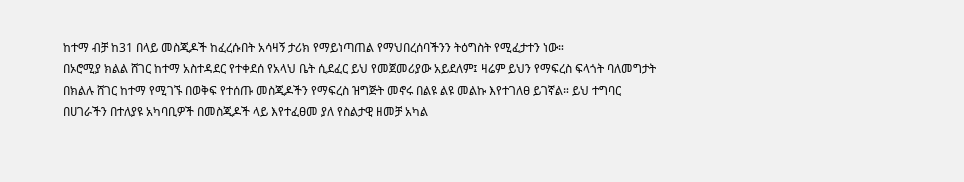ከተማ ብቻ ከ31 በላይ መስጂዶች ከፈረሱበት አሳዛኝ ታሪክ የማይነጣጠል የማህበረሰባችንን ትዕግስት የሚፈታተን ነው።
በኦሮሚያ ክልል ሸገር ከተማ አስተዳደር የተቀደሰ የአላህ ቤት ሲደፈር ይህ የመጀመሪያው አይደለም፤ ዛሬም ይህን የማፍረስ ፍላጎት ባለመግታት በክልሉ ሸገር ከተማ የሚገኙ በወቅፍ የተሰጡ መስጂዶችን የማፍረስ ዝግጅት መኖሩ በልዩ ልዩ መልኩ እየተገለፀ ይገኛል። ይህ ተግባር በሀገራችን በተለያዩ አካባቢዎች በመስጂዶች ላይ እየተፈፀመ ያለ የስልታዊ ዘመቻ አካል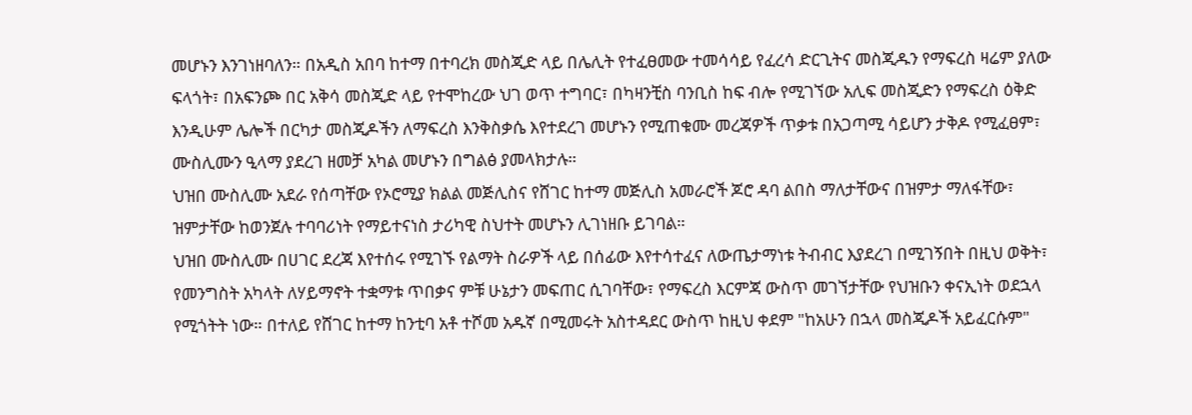መሆኑን እንገነዘባለን። በአዲስ አበባ ከተማ በተባረክ መስጂድ ላይ በሌሊት የተፈፀመው ተመሳሳይ የፈረሳ ድርጊትና መስጂዱን የማፍረስ ዛሬም ያለው ፍላጎት፣ በአፍንጮ በር አቅሳ መስጂድ ላይ የተሞከረው ህገ ወጥ ተግባር፣ በካዛንቺስ ባንቢስ ከፍ ብሎ የሚገኘው አሊፍ መስጂድን የማፍረስ ዕቅድ እንዲሁም ሌሎች በርካታ መስጂዶችን ለማፍረስ እንቅስቃሴ እየተደረገ መሆኑን የሚጠቁሙ መረጃዎች ጥቃቱ በአጋጣሚ ሳይሆን ታቅዶ የሚፈፀም፣ ሙስሊሙን ዒላማ ያደረገ ዘመቻ አካል መሆኑን በግልፅ ያመላክታሉ።
ህዝበ ሙስሊሙ አደራ የሰጣቸው የኦሮሚያ ክልል መጅሊስና የሸገር ከተማ መጅሊስ አመራሮች ጆሮ ዳባ ልበስ ማለታቸውና በዝምታ ማለፋቸው፣ ዝምታቸው ከወንጀሉ ተባባሪነት የማይተናነስ ታሪካዊ ስህተት መሆኑን ሊገነዘቡ ይገባል።
ህዝበ ሙስሊሙ በሀገር ደረጃ እየተሰሩ የሚገኙ የልማት ስራዎች ላይ በሰፊው እየተሳተፈና ለውጤታማነቱ ትብብር እያደረገ በሚገኝበት በዚህ ወቅት፣ የመንግስት አካላት ለሃይማኖት ተቋማቱ ጥበቃና ምቹ ሁኔታን መፍጠር ሲገባቸው፣ የማፍረስ እርምጃ ውስጥ መገኘታቸው የህዝቡን ቀናኢነት ወደኋላ የሚጎትት ነው። በተለይ የሸገር ከተማ ከንቲባ አቶ ተሾመ አዱኛ በሚመሩት አስተዳደር ውስጥ ከዚህ ቀደም "ከአሁን በኋላ መስጂዶች አይፈርሱም"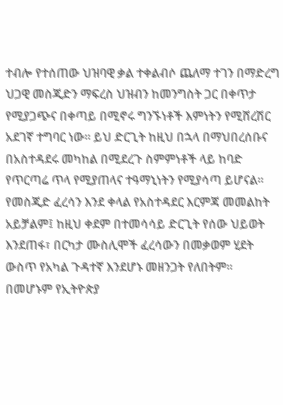ተብሎ የተሰጠው ህዝባዊ ቃል ተቀልብሶ ጨለማ ተገን በማድረግ ህጋዊ መስጂድን ማፍረስ ህዝብን ከመንግስት ጋር በቀጥታ የሚያጋጭና በቀጣይ በሚኖሩ ግንኙነቶች እምነትን የሚሸረሽር አደገኛ ተግባር ነው። ይህ ድርጊት ከዚህ በኋላ በማህበረሰቡና በአስተዳደሩ መካከል በሚደረጉ ስምምነቶች ላይ ከባድ የጥርጣሬ ጥላ የሚያጠላና ተዓማኒነትን የሚያሳጣ ይሆናል። የመስጂድ ፈረሳን እንደ ቀላል የአስተዳደር እርምጃ መመልከት አይቻልም፤ ከዚህ ቀደም በተመሳሳይ ድርጊት የሰው ህይወት እንደጠፋ፣ በርካታ ሙስሊሞች ፈረሳውን በመቃወም ሂደት ውስጥ የአካል ጉዳተኛ እንደሆኑ መዘንጋት የለበትም።
በመሆኑም የኢትዮጵያ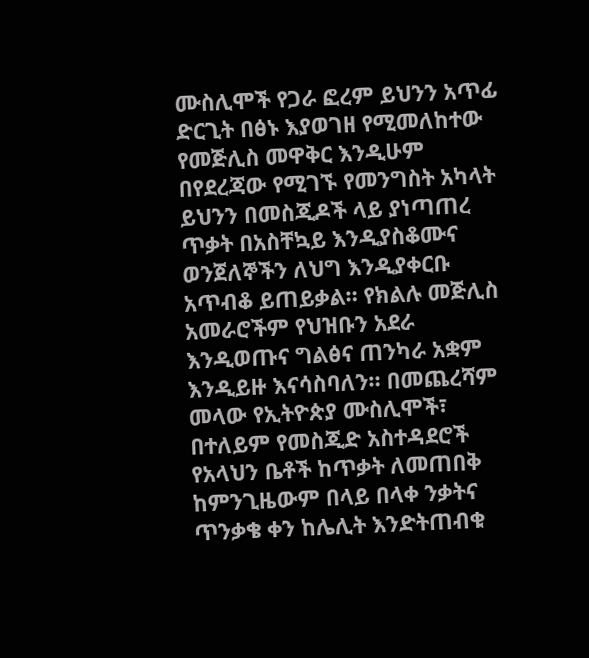ሙስሊሞች የጋራ ፎረም ይህንን አጥፊ ድርጊት በፅኑ እያወገዘ የሚመለከተው የመጅሊስ መዋቅር እንዲሁም በየደረጃው የሚገኙ የመንግስት አካላት ይህንን በመስጂዶች ላይ ያነጣጠረ ጥቃት በአስቸኳይ እንዲያስቆሙና ወንጀለኞችን ለህግ እንዲያቀርቡ አጥብቆ ይጠይቃል። የክልሉ መጅሊስ አመራሮችም የህዝቡን አደራ እንዲወጡና ግልፅና ጠንካራ አቋም እንዲይዙ እናሳስባለን። በመጨረሻም መላው የኢትዮጵያ ሙስሊሞች፣ በተለይም የመስጂድ አስተዳደሮች የአላህን ቤቶች ከጥቃት ለመጠበቅ ከምንጊዜውም በላይ በላቀ ንቃትና ጥንቃቄ ቀን ከሌሊት እንድትጠብቁ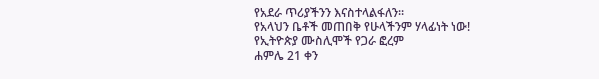የአደራ ጥሪያችንን እናስተላልፋለን።
የአላህን ቤቶች መጠበቅ የሁላችንም ሃላፊነት ነው!
የኢትዮጵያ ሙስሊሞች የጋራ ፎረም
ሐምሌ 21 ቀን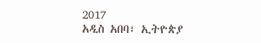2017
አዲስ አበባ፣ ኢትዮጵያ